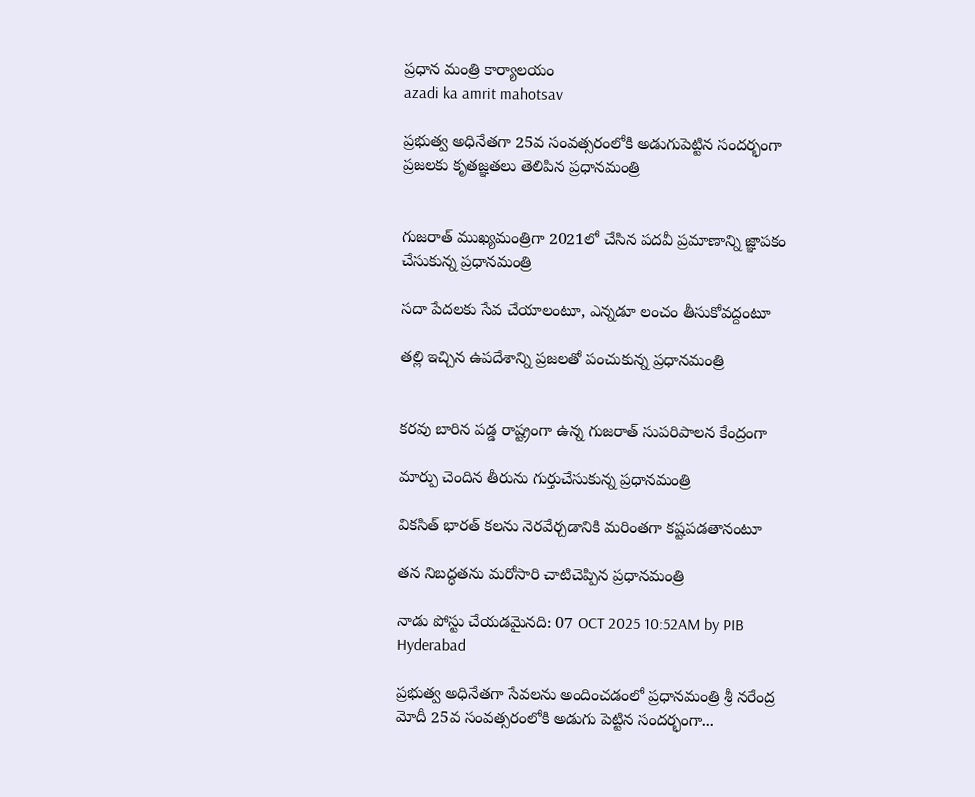ప్రధాన మంత్రి కార్యాలయం
azadi ka amrit mahotsav

ప్రభుత్వ అధినేతగా 25వ సంవత్సరంలోకి అడుగుపెట్టిన సందర్భంగా ప్రజలకు కృతజ్ఞ‌తలు తెలిపిన ప్రధానమంత్రి


గుజరాత్ ముఖ్యమంత్రిగా 2021లో చేసిన పదవీ ప్రమాణాన్ని జ్ఞాపకం చేసుకున్న ప్రధానమంత్రి

సదా పేదలకు సేవ చేయాలంటూ, ఎన్నడూ లంచం తీసుకోవద్దంటూ

తల్లి ఇచ్చిన ఉపదేశాన్ని ప్రజలతో పంచుకున్న ప్రధానమంత్రి


కరవు బారిన పడ్డ రాష్ట్రంగా ఉన్న గుజరాత్ సుపరిపాలన కేంద్రంగా

మార్పు చెందిన తీరును గుర్తుచేసుకున్న ప్రధానమంత్రి

వికసిత్ భారత్‌ కలను నెరవేర్చడానికి మరింతగా కష్టపడతానంటూ

తన నిబద్ధతను మరోసారి చాటిచెప్పిన ప్రధానమంత్రి

నాడు పోస్టు చేయడమైనది: 07 OCT 2025 10:52AM by PIB Hyderabad

ప్రభుత్వ అధినేతగా సేవలను అందించడంలో ప్రధానమంత్రి శ్రీ నరేంద్ర మోదీ 25వ సంవత్సరంలోకి అడుగు పెట్టిన సందర్భంగా...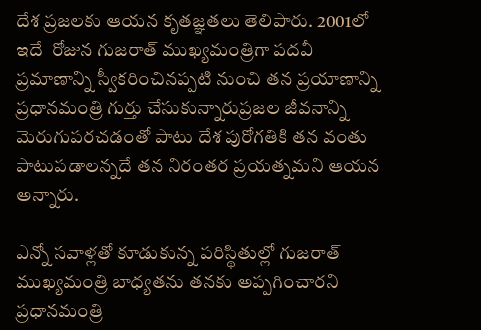దేశ ప్రజలకు ఆయన కృతజ్ఞ‌తలు తెలిపారు. 2001లో ఇదే  రోజున గుజరాత్ ముఖ్యమంత్రిగా పదవీ ప్రమాణాన్ని స్వీకరించినప్పటి నుంచి తన ప్రయాణాన్ని ప్రధానమంత్రి గుర్తు చేసుకున్నారుప్రజల జీవనాన్ని మెరుగుపరచడంతో పాటు దేశ పురోగతికి తన వంతు పాటుపడాలన్నదే తన నిరంతర ప్రయత్నమని ఆయన అన్నారు.

ఎన్నో సవాళ్లతో కూడుకున్న పరిస్థితుల్లో గుజరాత్ ముఖ్యమంత్రి బాధ్యతను తనకు అప్పగించారని ప్రధానమంత్రి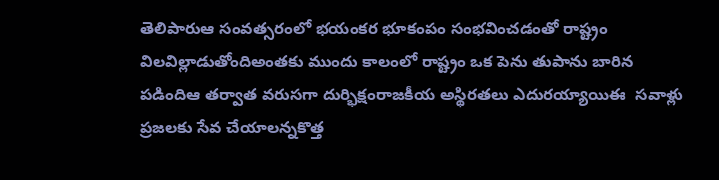తెలిపారుఆ సంవత్సరంలో భయంకర భూకంపం సంభవించడంతో రాష్ట్రం విలవిల్లాడుతోందిఅంతకు ముందు కాలంలో రాష్ట్రం ఒక పెను తుపాను బారిన పడిందిఆ తర్వాత వరుసగా దుర్భిక్షంరాజకీయ అస్థిరతలు ఎదురయ్యాయిఈ  సవాళ్లు ప్రజలకు సేవ చేయాలన్నకొత్త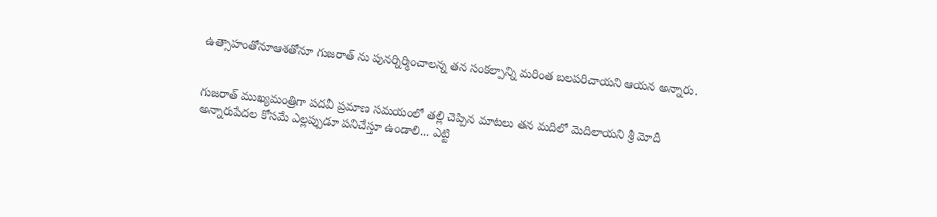ఉత్సాహంతోనూఆశతోనూ గుజరాత్ ను పునర్నిర్మించాలన్న తన సంకల్పాన్ని మరింత బలపరిచాయని ఆయన అన్నారు.


గుజరాత్ ముఖ్యమంత్రిగా పదవీ ప్రమాణ సమయంలో తల్లి చెప్పిన మాటలు తన మదిలో మెదిలాయని శ్రీ మోదీ అన్నారుపేదల కోసమే ఎల్లప్పుడూ పనిచేస్తూ ఉండాలి... ఎట్టి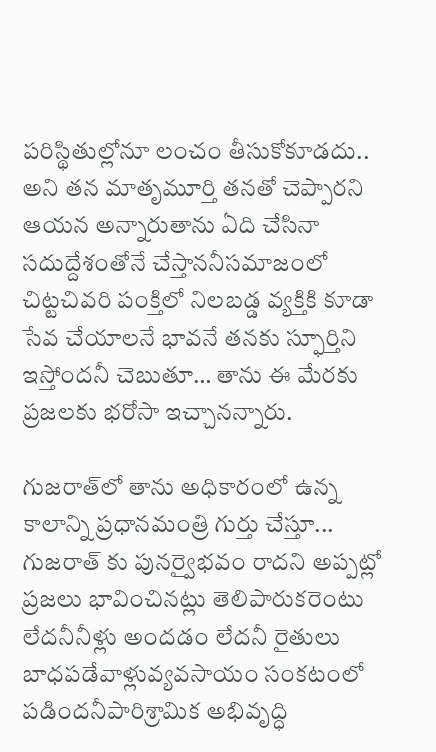పరిస్థితుల్లోనూ లంచం తీసుకోకూడదు.. అని తన మాతృమూర్తి తనతో చెప్పారని ఆయన అన్నారుతాను ఏది చేసినా సదుద్దేశంతోనే చేస్తాననీసమాజంలో చిట్టచివరి పంక్తిలో నిలబడ్డ వ్యక్తికి కూడా సేవ చేయాలనే భావనే తనకు స్ఫూర్తిని ఇస్తోందనీ చెబుతూ… తాను ఈ మేరకు ప్రజలకు భరోసా ఇచ్చానన్నారు.

గుజరాత్‌లో తాను అధికారంలో ఉన్న కాలాన్ని ప్రధానమంత్రి గుర్తు చేస్తూ... గుజరాత్ కు పునర్వైభవం రాదని అప్పట్లో ప్రజలు భావించినట్లు తెలిపారుకరెంటు లేదనీనీళ్లు అందడం లేదనీ రైతులు బాధపడేవాళ్లువ్యవసాయం సంకటంలో పడిందనీపారిశ్రామిక అభివృద్ధి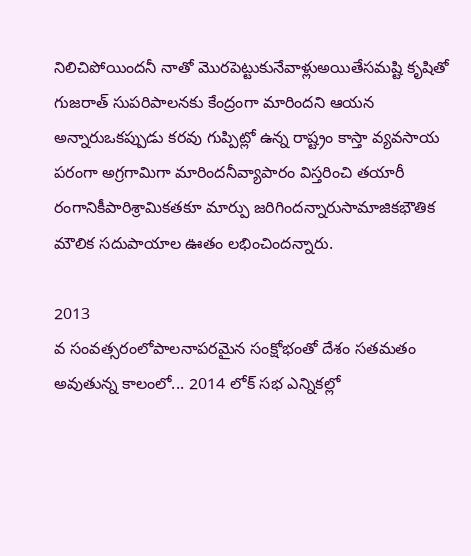నిలిచిపోయిందనీ నాతో మొరపెట్టుకునేవాళ్లుఅయితేసమష్టి కృషితో గుజరాత్ సుపరిపాలనకు కేంద్రంగా మారిందని ఆయన అన్నారుఒకప్పుడు కరవు గుప్పిట్లో ఉన్న రాష్ట్రం కాస్తా వ్యవసాయ పరంగా అగ్రగామిగా మారిందనీవ్యాపారం విస్తరించి తయారీ రంగానికీపారిశ్రామికతకూ మార్పు జరిగిందన్నారుసామాజికభౌతిక మౌలిక సదుపాయాల ఊతం లభించిందన్నారు.

2013
వ సంవత్సరంలోపాలనాపరమైన సంక్షోభంతో దేశం సతమతం అవుతున్న కాలంలో... 2014 లోక్ సభ ఎన్నికల్లో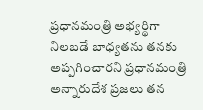ప్రధానమంత్రి అభ్యర్థిగా నిలబడే బాధ్యతను తనకు అప్పగించారని ప్రధానమంత్రి అన్నారుదేశ ప్రజలు తన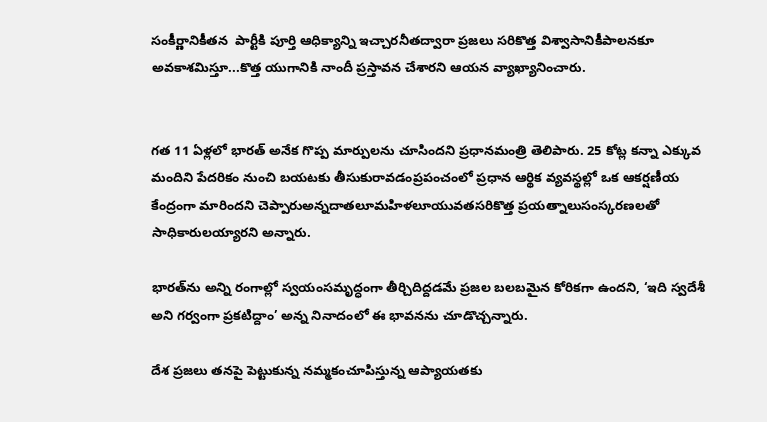సంకీర్ణానికీతన  పార్టీకి పూర్తి ఆధిక్యాన్ని ఇచ్చారనీతద్వారా ప్రజలు సరికొత్త విశ్వాసానికీపాలనకూ అవకాశమిస్తూ...కొత్త యుగానికి నాందీ ప్రస్తావన చేశారని ఆయన వ్యాఖ్యానించారు.


గత 11 ఏళ్లలో భారత్ అనేక గొప్ప మార్పులను చూసిందని ప్రధానమంత్రి తెలిపారు. 25 కోట్ల కన్నా ఎక్కువ మందిని పేదరికం నుంచి బయటకు తీసుకురావడంప్రపంచంలో ప్రధాన ఆర్థిక వ్యవస్థల్లో ఒక ఆకర్షణీయ కేంద్రంగా మారిందని చెప్పారుఅన్నదాతలూమహిళలూయువతసరికొత్త ప్రయత్నాలుసంస్కరణలతో సాధికారులయ్యారని అన్నారు.

భారత్‌ను అన్ని రంగాల్లో స్వయంసమృద్ధంగా తీర్చిదిద్దడమే ప్రజల బలబమైన కోరికగా ఉందని, ‘ఇది స్వదేశీ అని గర్వంగా ప్రకటిద్దాం’ అన్న నినాదంలో ఈ భావనను చూడొచ్చన్నారు.

దేశ ప్రజలు తనపై పెట్టుకున్న నమ్మకంచూపిస్తున్న ఆప్యాయతకు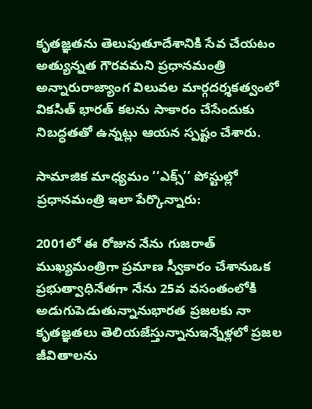కృతజ్ఞతను తెలుపుతూదేశానికి సేవ చేయటం అత్యున్నత గౌరవమని ప్రధానమంత్రి అన్నారురాజ్యాంగ విలువల మార్గదర్శకత్వంలో వికసిత్ భారత్ కలను సాకారం చేసేందుకు నిబద్ధతతో ఉన్నట్లు ఆయన స్పష్టం చేశారు.

సామాజిక మాధ్యమం ‘‘ఎక్స్’’ పోస్టుల్లో ప్రధానమంత్రి ఇలా పేర్కొన్నారు:

2001లో ఈ రోజున నేను గుజరాత్ ముఖ్యమంత్రిగా ప్రమాణ స్వీకారం చేశానుఒక ప్రభుత్వాధినేతగా నేను 25వ వసంతంలోకి అడుగుపెడుతున్నానుభారత ప్రజలకు నా కృతజ్ఞతలు తెలియజేస్తున్నానుఇన్నేళ్లలో ప్రజల జీవితాలను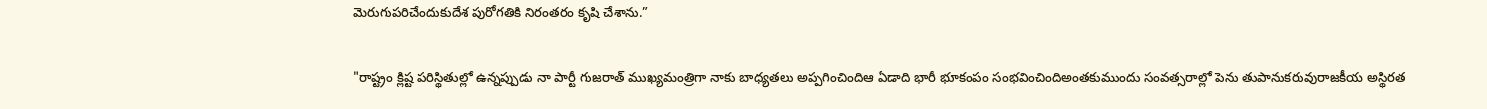మెరుగుపరిచేందుకుదేశ పురోగతికి నిరంతరం కృషి చేశాను.”

"రాష్ట్రం క్లిష్ట పరిస్థితుల్లో ఉన్నప్పుడు నా పార్టీ గుజరాత్ ముఖ్యమంత్రిగా నాకు బాధ్యతలు అప్పగించిందిఆ ఏడాది భారీ భూకంపం సంభవించిందిఅంతకుముందు సంవత్సరాల్లో పెను తుపానుకరువురాజకీయ అస్థిరత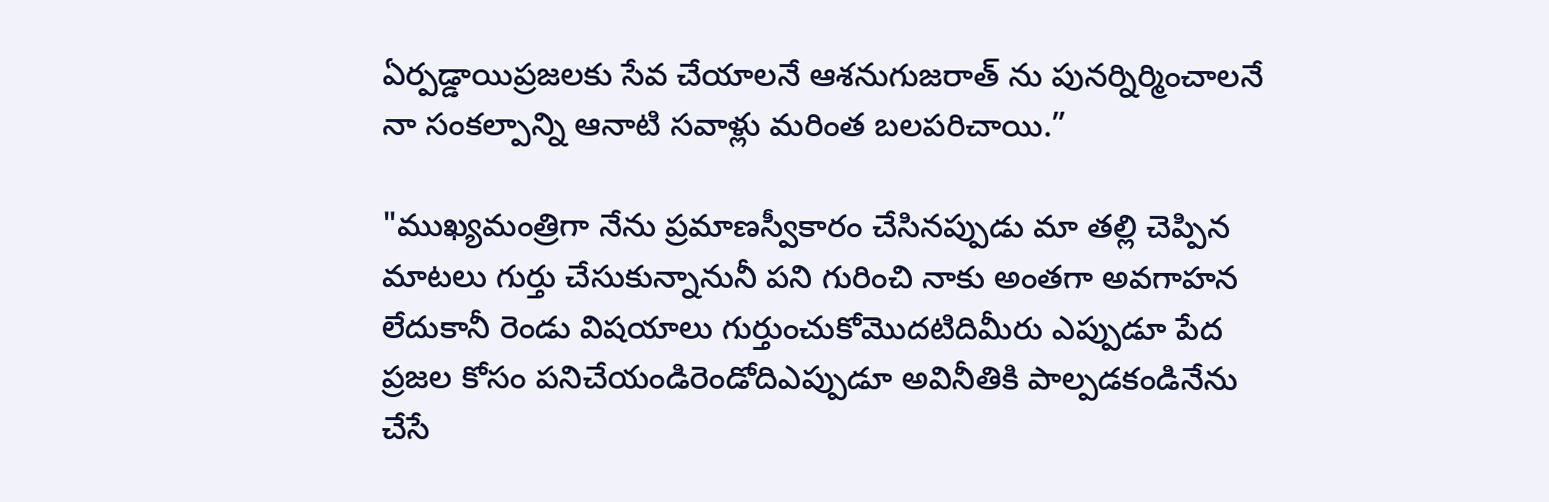ఏర్పడ్డాయిప్రజలకు సేవ చేయాలనే ఆశనుగుజరాత్ ను పునర్నిర్మించాలనే నా సంకల్పాన్ని ఆనాటి సవాళ్లు మరింత బలపరిచాయి.”

"ముఖ్యమంత్రిగా నేను ప్రమాణస్వీకారం చేసినప్పుడు మా తల్లి చెప్పిన మాటలు గుర్తు చేసుకున్నానునీ పని గురించి నాకు అంతగా అవగాహన లేదుకానీ రెండు విషయాలు గుర్తుంచుకోమొదటిదిమీరు ఎప్పుడూ పేద ప్రజల కోసం పనిచేయండిరెండోదిఎప్పుడూ అవినీతికి పాల్పడకండినేను చేసే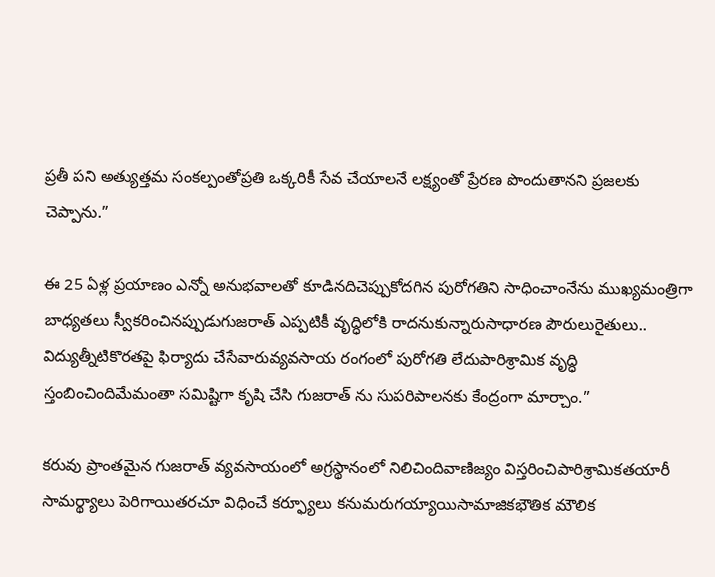ప్రతీ పని అత్యుత్తమ సంకల్పంతోప్రతి ఒక్కరికీ సేవ చేయాలనే లక్ష్యంతో ప్రేరణ పొందుతానని ప్రజలకు చెప్పాను.”

ఈ 25 ఏళ్ల ప్రయాణం ఎన్నో అనుభవాలతో కూడినదిచెప్పుకోదగిన పురోగతిని సాధించాంనేను ముఖ్యమంత్రిగా బాధ్యతలు స్వీకరించినప్పుడుగుజరాత్ ఎప్పటికీ వృద్ధిలోకి రాదనుకున్నారుసాధారణ పౌరులురైతులు.. విద్యుత్నీటికొరతపై ఫిర్యాదు చేసేవారువ్యవసాయ రంగంలో పురోగతి లేదుపారిశ్రామిక వృద్ధి స్తంబించిందిమేమంతా సమిష్టిగా కృషి చేసి గుజరాత్ ను సుపరిపాలనకు కేంద్రంగా మార్చాం.”

కరువు ప్రాంతమైన గుజరాత్ వ్యవసాయంలో అగ్రస్థానంలో నిలిచిందివాణిజ్యం విస్తరించిపారిశ్రామికతయారీ సామర్థ్యాలు పెరిగాయితరచూ విధించే కర్ఫ్యూలు కనుమరుగయ్యాయిసామాజికభౌతిక మౌలిక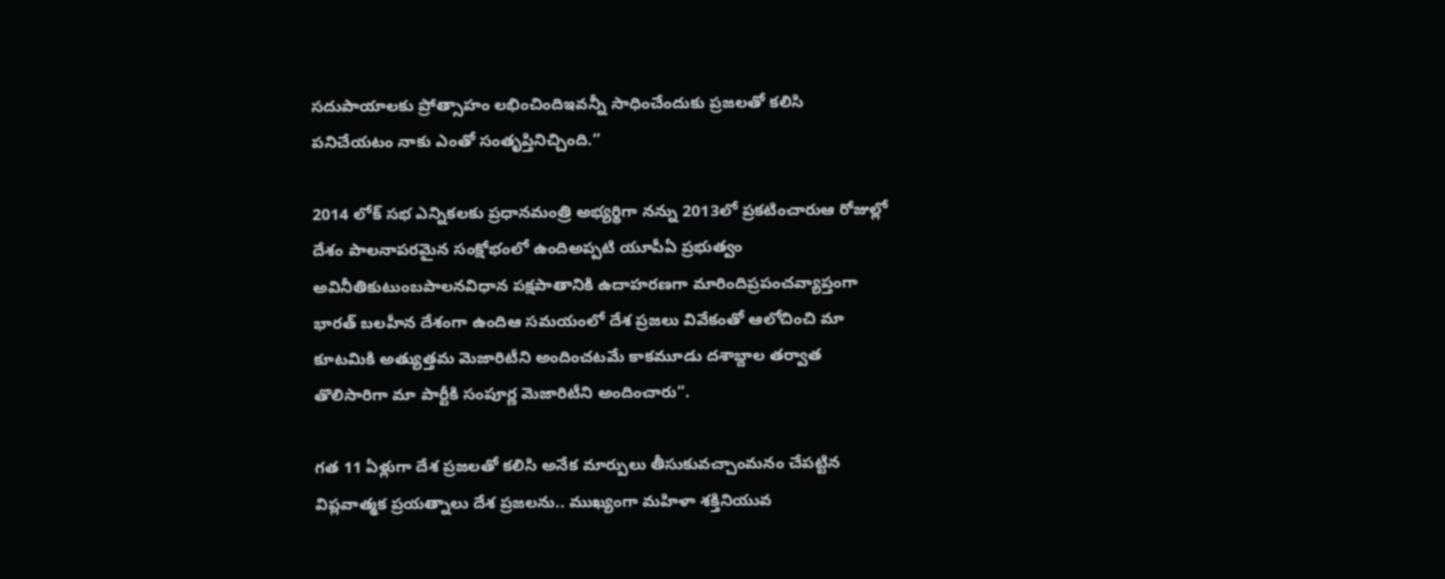సదుపాయాలకు ప్రోత్సాహం లభించిందిఇవన్నీ సాధించేందుకు ప్రజలతో కలిసి పనిచేయటం నాకు ఎంతో సంతృప్తినిచ్చింది.”

2014 లోక్ సభ ఎన్నికలకు ప్రధానమంత్రి అభ్యర్థిగా నన్ను 2013లో ప్రకటించారుఆ రోజుల్లో దేశం పాలనాపరమైన సంక్షోభంలో ఉందిఅప్పటి యూపీఏ ప్రభుత్వం అవినీతికుటుంబపాలనవిధాన పక్షపాతానికి ఉదాహరణగా మారిందిప్రపంచవ్యాప్తంగా భారత్ బలహీన దేశంగా ఉందిఆ సమయంలో దేశ ప్రజలు వివేకంతో ఆలోచించి మా కూటమికి అత్యుత్తమ మెజారిటీని అందించటమే కాకమూడు దశాబ్దాల తర్వాత తొలిసారిగా మా పార్టీకి సంపూర్ణ మెజారిటీని అందించారు”.

గత 11 ఏళ్లుగా దేశ ప్రజలతో కలిసి అనేక మార్పులు తీసుకువచ్చాంమనం చేపట్టిన విప్లవాత్మక ప్రయత్నాలు దేశ ప్రజలను.. ముఖ్యంగా మహిళా శక్తినియువ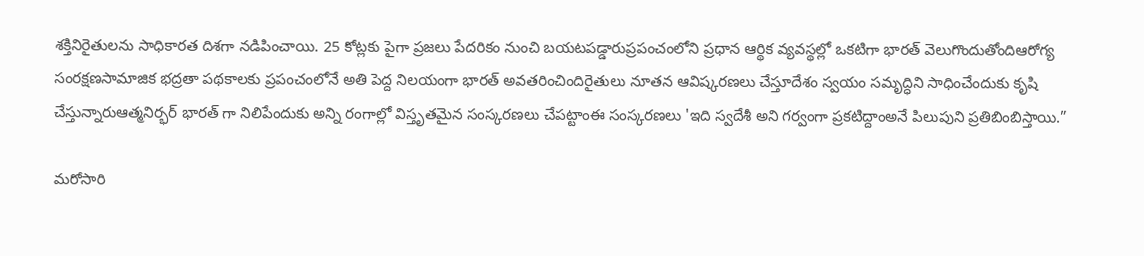శక్తినిరైతులను సాధికారత దిశగా నడిపించాయి. 25 కోట్లకు పైగా ప్రజలు పేదరికం నుంచి బయటపడ్డారుప్రపంచంలోని ప్రధాన ఆర్థిక వ్యవస్థల్లో ఒకటిగా భారత్ వెలుగొందుతోందిఆరోగ్య సంరక్షణసామాజిక భద్రతా పథకాలకు ప్రపంచంలోనే అతి పెద్ద నిలయంగా భారత్ అవతరించిందిరైతులు నూతన ఆవిష్కరణలు చేస్తూదేశం స్వయం సమృద్ధిని సాధించేందుకు కృషి చేస్తున్నారుఆత్మనిర్భర్ భారత్ గా నిలిపేందుకు అన్ని రంగాల్లో విస్తృతమైన సంస్కరణలు చేపట్టాంఈ సంస్కరణలు 'ఇది స్వదేశీ అని గర్వంగా ప్రకటిద్దాంఅనే పిలుపుని ప్రతిబింబిస్తాయి.”

మరోసారి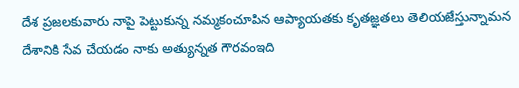దేశ ప్రజలకువారు నాపై పెట్టుకున్న నమ్మకంచూపిన ఆప్యాయతకు కృతజ్ఞతలు తెలియజేస్తున్నామన దేశానికి సేవ చేయడం నాకు అత్యున్నత గౌరవంఇది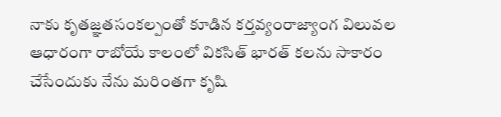నాకు కృతజ్ఞతసంకల్పంతో కూడిన కర్తవ్యంరాజ్యాంగ విలువల ఆధారంగా రాబోయే కాలంలో వికసిత్ భారత్ కలను సాకారం చేసేందుకు నేను మరింతగా కృషి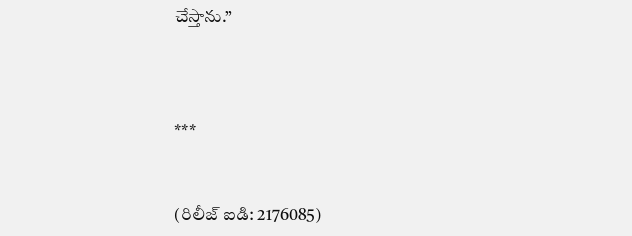చేస్తాను.”



***


(రిలీజ్ ఐడి: 2176085)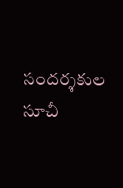సందర్శకుల సూచీ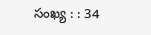సంఖ్య : : 34